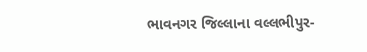ભાવનગર જિલ્લાના વલ્લભીપુર-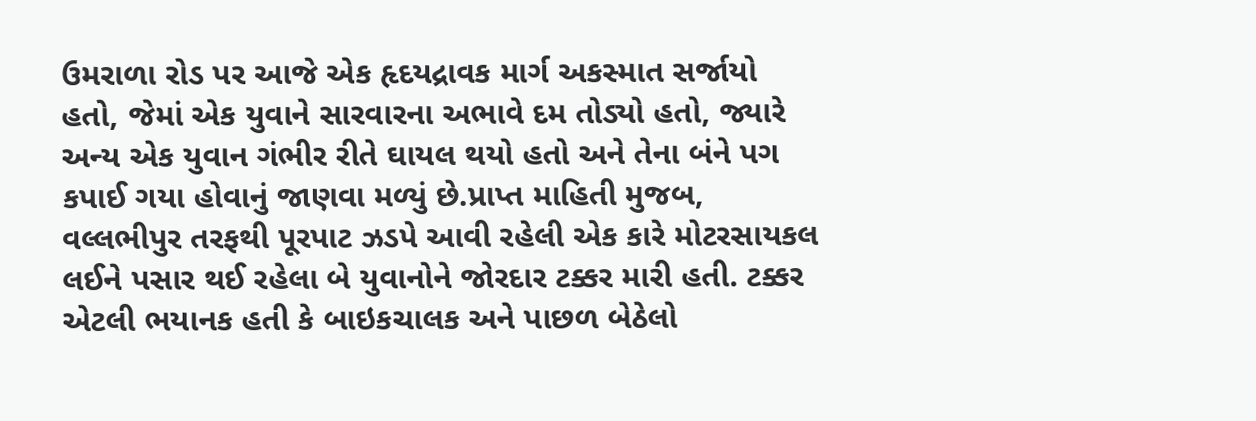ઉમરાળા રોડ પર આજે એક હૃદયદ્રાવક માર્ગ અકસ્માત સર્જાયો હતો, જેમાં એક યુવાને સારવારના અભાવે દમ તોડ્યો હતો, જ્યારે અન્ય એક યુવાન ગંભીર રીતે ઘાયલ થયો હતો અને તેના બંને પગ કપાઈ ગયા હોવાનું જાણવા મળ્યું છે.પ્રાપ્ત માહિતી મુજબ, વલ્લભીપુર તરફથી પૂરપાટ ઝડપે આવી રહેલી એક કારે મોટરસાયકલ લઈને પસાર થઈ રહેલા બે યુવાનોને જોરદાર ટક્કર મારી હતી. ટક્કર એટલી ભયાનક હતી કે બાઇકચાલક અને પાછળ બેઠેલો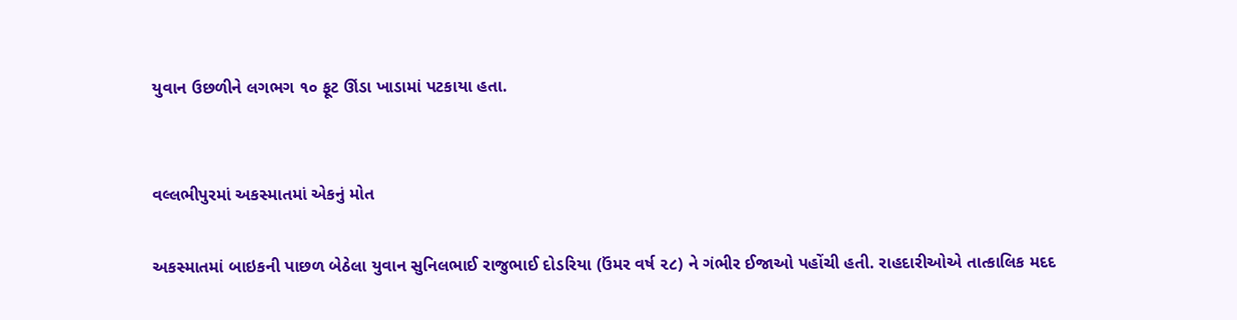યુવાન ઉછળીને લગભગ ૧૦ ફૂટ ઊંડા ખાડામાં પટકાયા હતા.


વલ્લભીપુરમાં અકસ્માતમાં એકનું મોત

અકસ્માતમાં બાઇકની પાછળ બેઠેલા યુવાન સુનિલભાઈ રાજુભાઈ દોડરિયા (ઉંમર વર્ષ ૨૮) ને ગંભીર ઈજાઓ પહોંચી હતી. રાહદારીઓએ તાત્કાલિક મદદ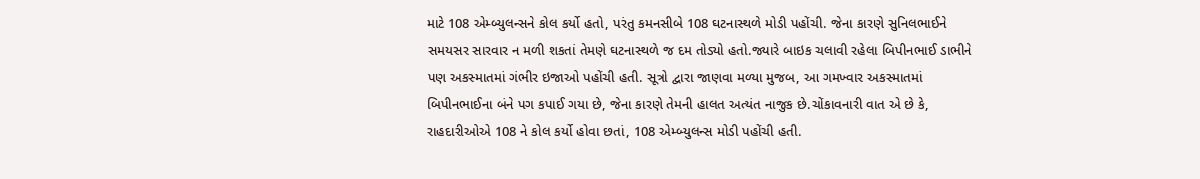માટે 108 એમ્બ્યુલન્સને કોલ કર્યો હતો, પરંતુ કમનસીબે 108 ઘટનાસ્થળે મોડી પહોંચી. જેના કારણે સુનિલભાઈને સમયસર સારવાર ન મળી શકતાં તેમણે ઘટનાસ્થળે જ દમ તોડ્યો હતો.જ્યારે બાઇક ચલાવી રહેલા બિપીનભાઈ ડાભીને પણ અકસ્માતમાં ગંભીર ઇજાઓ પહોંચી હતી. સૂત્રો દ્વારા જાણવા મળ્યા મુજબ, આ ગમખ્વાર અકસ્માતમાં બિપીનભાઈના બંને પગ કપાઈ ગયા છે, જેના કારણે તેમની હાલત અત્યંત નાજુક છે.ચોંકાવનારી વાત એ છે કે, રાહદારીઓએ 108 ને કોલ કર્યો હોવા છતાં, 108 એમ્બ્યુલન્સ મોડી પહોંચી હતી.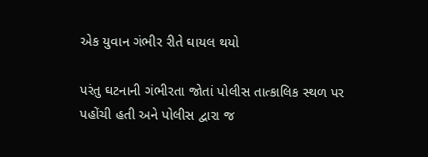એક યુવાન ગંભીર રીતે ઘાયલ થયો

પરંતુ ઘટનાની ગંભીરતા જોતાં પોલીસ તાત્કાલિક સ્થળ પર પહોંચી હતી અને પોલીસ દ્વારા જ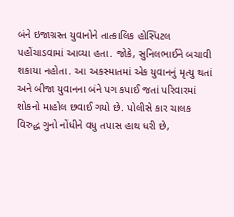બંને ઇજાગ્રસ્ત યુવાનોને તાત્કાલિક હોસ્પિટલ પહોંચાડવામાં આવ્યા હતા. જોકે, સુનિલભાઈને બચાવી શકાયા નહોતા. આ અકસ્માતમાં એક યુવાનનું મૃત્યુ થતાં અને બીજા યુવાનના બંને પગ કપાઈ જતાં પરિવારમાં શોકનો માહોલ છવાઈ ગયો છે. પોલીસે કાર ચાલક વિરુદ્ધ ગુનો નોંધીને વધુ તપાસ હાથ ધરી છે,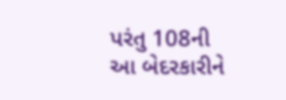પરંતુ 108ની આ બેદરકારીને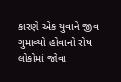કારણે એક યુવાને જીવ ગુમાવ્યો હોવાનો રોષ લોકોમાં જોવા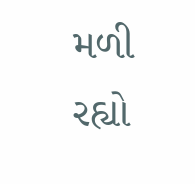મળી રહ્યો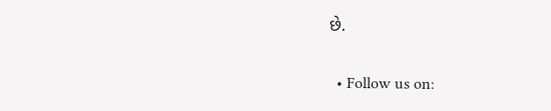છે.

  • Follow us on: